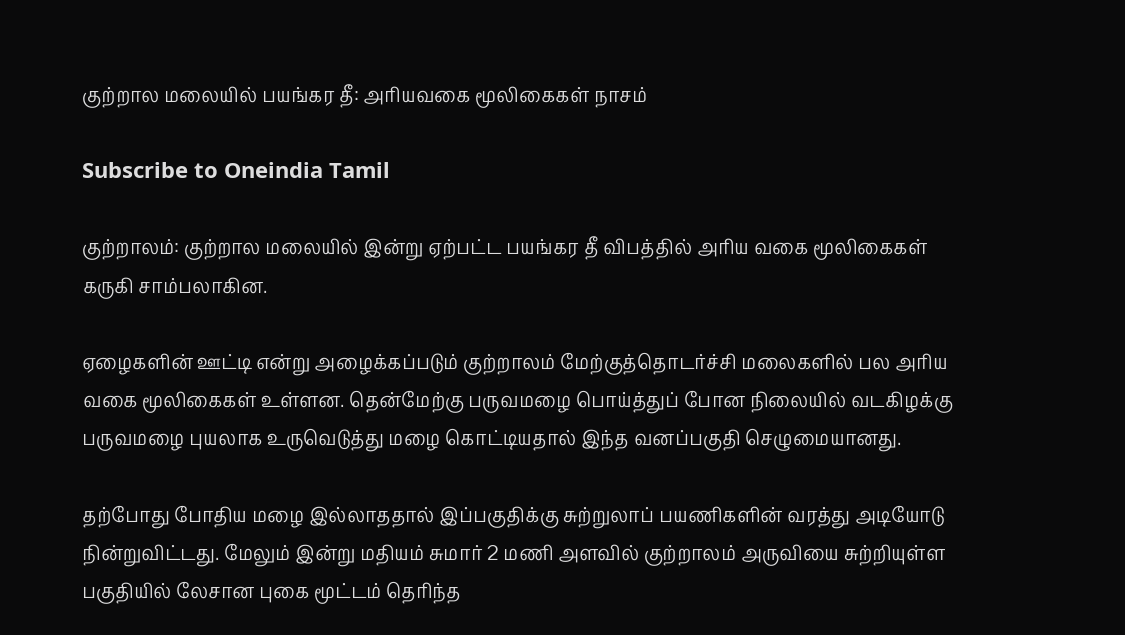குற்றால மலையில் பயங்கர தீ: அரியவகை மூலிகைகள் நாசம்

Subscribe to Oneindia Tamil

குற்றாலம்: குற்றால மலையில் இன்று ஏற்பட்ட பயங்கர தீ விபத்தில் அரிய வகை மூலிகைகள் கருகி சாம்பலாகின.

ஏழைகளின் ஊட்டி என்று அழைக்கப்படும் குற்றாலம் மேற்குத்தொடர்ச்சி மலைகளில் பல அரிய வகை மூலிகைகள் உள்ளன. தென்மேற்கு பருவமழை பொய்த்துப் போன நிலையில் வடகிழக்கு பருவமழை புயலாக உருவெடுத்து மழை கொட்டியதால் இந்த வனப்பகுதி செழுமையானது.

தற்போது போதிய மழை இல்லாததால் இப்பகுதிக்கு சுற்றுலாப் பயணிகளின் வரத்து அடியோடு நின்றுவிட்டது. மேலும் இன்று மதியம் சுமார் 2 மணி அளவில் குற்றாலம் அருவியை சுற்றியுள்ள பகுதியில் லேசான புகை மூட்டம் தெரிந்த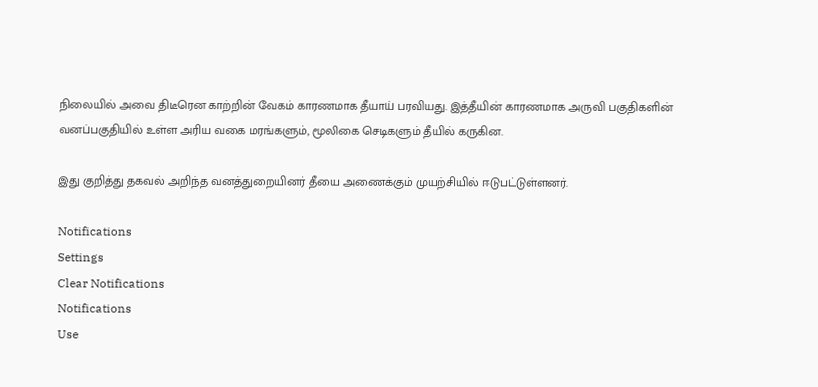நிலையில் அவை திடீரென காற்றின் வேகம் காரணமாக தீயாய் பரவியது. இத்தீயின் காரணமாக அருவி பகுதிகளின் வனப்பகுதியில் உள்ள அரிய வகை மரங்களும், மூலிகை செடிகளும் தீயில் கருகின.

இது குறித்து தகவல் அறிந்த வனத்துறையினர் தீயை அணைக்கும் முயற்சியில் ஈடுபட்டுள்ளனர்.

Notifications
Settings
Clear Notifications
Notifications
Use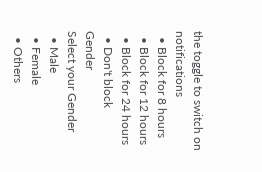the toggle to switch on notifications
  • Block for 8 hours
  • Block for 12 hours
  • Block for 24 hours
  • Don't block
Gender
Select your Gender
  • Male
  • Female
  • Others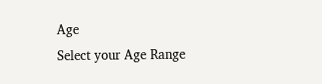Age
Select your Age Range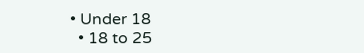• Under 18
  • 18 to 25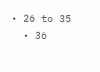• 26 to 35
  • 36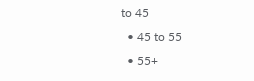to 45
  • 45 to 55
  • 55+